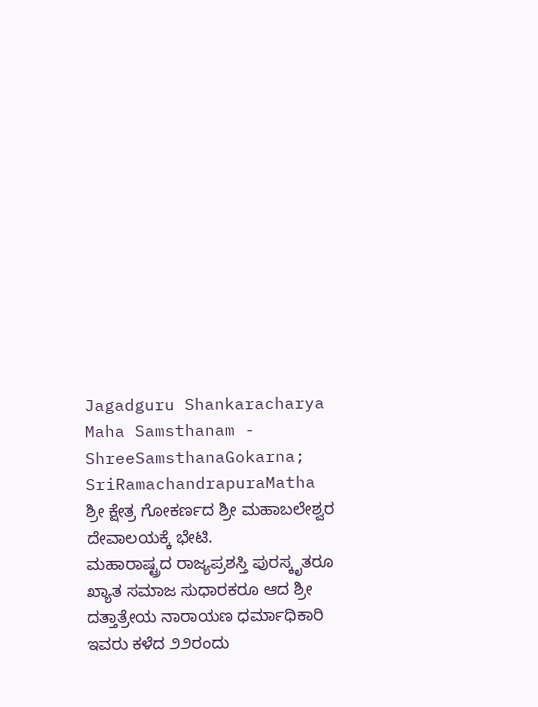Jagadguru Shankaracharya Maha Samsthanam - ShreeSamsthanaGokarna; SriRamachandrapuraMatha
ಶ್ರೀ ಕ್ಷೇತ್ರ ಗೋಕರ್ಣದ ಶ್ರೀ ಮಹಾಬಲೇಶ್ವರ ದೇವಾಲಯಕ್ಕೆ ಭೇಟಿ.
ಮಹಾರಾಷ್ಟ್ರದ ರಾಜ್ಯಪ್ರಶಸ್ತಿ ಪುರಸ್ಕೃತರೂ ಖ್ಯಾತ ಸಮಾಜ ಸುಧಾರಕರೂ ಆದ ಶ್ರೀ ದತ್ತಾತ್ರೇಯ ನಾರಾಯಣ ಧರ್ಮಾಧಿಕಾರಿ
ಇವರು ಕಳೆದ ೨೨ರಂದು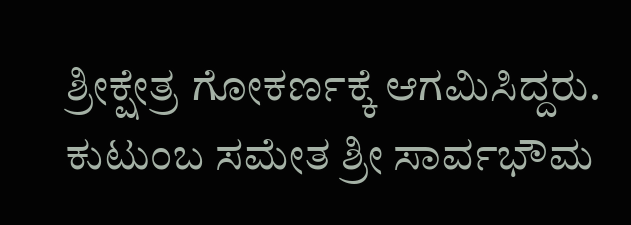ಶ್ರೀಕ್ಷೇತ್ರ ಗೋಕರ್ಣಕ್ಕೆ ಆಗಮಿಸಿದ್ದರು. ಕುಟುಂಬ ಸಮೇತ ಶ್ರೀ ಸಾರ್ವಭೌಮ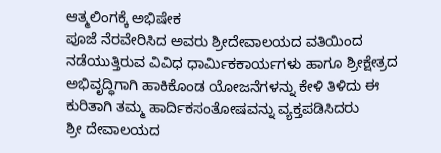ಆತ್ಮಲಿಂಗಕ್ಕೆ ಅಭಿಷೇಕ
ಪೂಜೆ ನೆರವೇರಿಸಿದ ಅವರು ಶ್ರೀದೇವಾಲಯದ ವತಿಯಿಂದ ನಡೆಯುತ್ತಿರುವ ವಿವಿಧ ಧಾರ್ಮಿಕಕಾರ್ಯಗಳು ಹಾಗೂ ಶ್ರೀಕ್ಷೇತ್ರದ
ಅಭಿವೃದ್ಧಿಗಾಗಿ ಹಾಕಿಕೊಂಡ ಯೋಜನೆಗಳನ್ನು ಕೇಳಿ ತಿಳಿದು ಈ ಕುರಿತಾಗಿ ತಮ್ಮ ಹಾರ್ದಿಕಸಂತೋಷವನ್ನು ವ್ಯಕ್ತಪಡಿಸಿದರು
ಶ್ರೀ ದೇವಾಲಯದ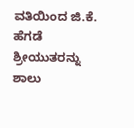ವತಿಯಿಂದ ಜಿ.ಕೆ. ಹೆಗಡೆ ಶ್ರೀಯುತರನ್ನು ಶಾಲು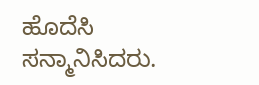ಹೊದೆಸಿ ಸನ್ಮಾನಿಸಿದರು.